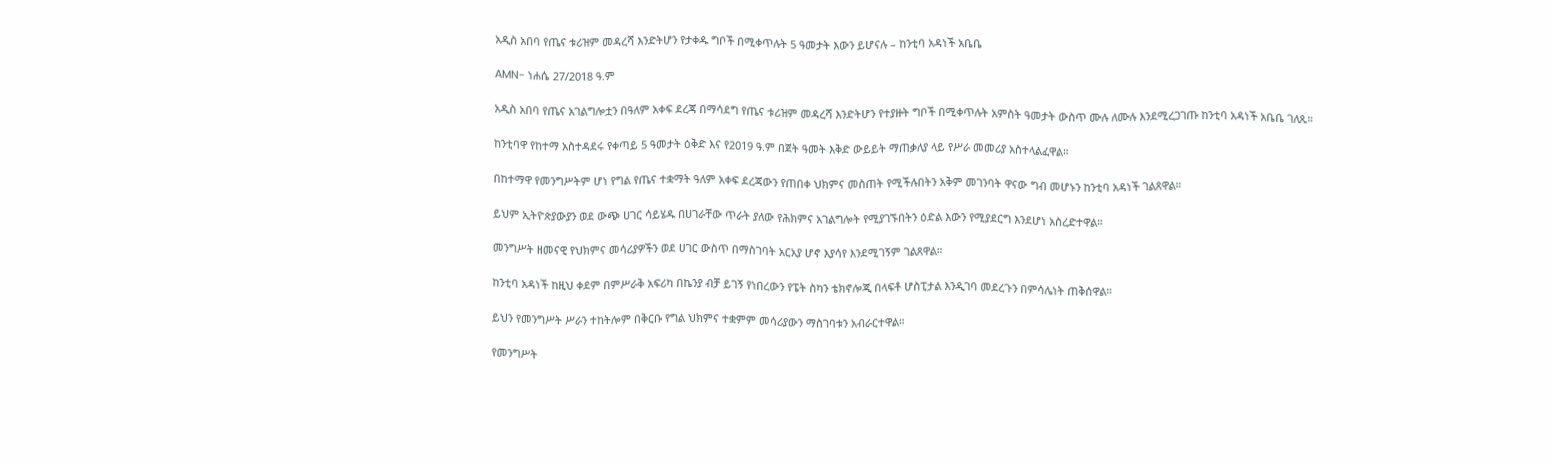አዲስ አበባ የጤና ቱሪዝም መዳረሻ እንድትሆን የታቀዱ ግቦች በሚቀጥሉት 5 ዓመታት እውን ይሆናሉ – ከንቲባ አዳነች አቤቤ

AMN- ነሐሴ 27/2018 ዓ.ም

አዲስ አበባ የጤና አገልግሎቷን በዓለም አቀፍ ደረጃ በማሳደግ የጤና ቱሪዝም መዳረሻ እንድትሆን የተያዙት ግቦች በሚቀጥሉት አምስት ዓመታት ውስጥ ሙሉ ለሙሉ እንደሚረጋገጡ ከንቲባ አዳነች አቤቤ ገለጹ።

ከንቲባዋ የከተማ አስተዳደሩ የቀጣይ 5 ዓመታት ዕቅድ እና የ2019 ዓ.ም በጀት ዓመት እቅድ ውይይት ማጠቃለያ ላይ የሥራ መመሪያ አስተላልፈዋል።

በከተማዋ የመንግሥትም ሆነ የግል የጤና ተቋማት ዓለም አቀፍ ደረጃውን የጠበቀ ህክምና መስጠት የሚችሉበትን አቅም መገንባት ዋናው ግብ መሆኑን ከንቲባ አዳነች ገልጸዋል።

ይህም ኢትዮጵያውያን ወደ ውጭ ሀገር ሳይሄዱ በሀገራቸው ጥራት ያለው የሕክምና አገልግሎት የሚያገኙበትን ዕድል እውን የሚያደርግ እንደሆነ አስረድተዋል።

መንግሥት ዘመናዊ የህክምና መሳሪያዎችን ወደ ሀገር ውስጥ በማስገባት አርአያ ሆኖ እያሳየ እንደሚገኝም ገልጸዋል።

ከንቲባ አዳነች ከዚህ ቀደም በምሥራቅ አፍሪካ በኬንያ ብቻ ይገኝ የነበረውን የፔት ስካን ቴክኖሎጂ በላፍቶ ሆስፒታል እንዲገባ መደረጉን በምሳሌነት ጠቅሰዋል።

ይህን የመንግሥት ሥራን ተከትሎም በቅርቡ የግል ህክምና ተቋምም መሳሪያውን ማስገባቱን አብራርተዋል።

የመንግሥት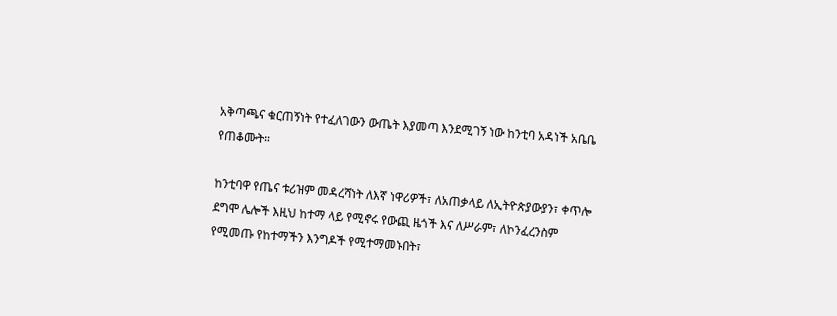አቅጣጫና ቁርጠኝነት የተፈለገውን ውጤት እያመጣ እንደሚገኝ ነው ከንቲባ አዳነች አቤቤ የጠቆሙት።

ከንቲባዋ የጤና ቱሪዝም መዳረሻነት ለእኛ ነዋሪዎች፣ ለአጠቃላይ ለኢትዮጵያውያን፣ ቀጥሎ ደግሞ ሌሎች እዚህ ከተማ ላይ የሚኖሩ የውጪ ዜጎች እና ለሥራም፣ ለኮንፈረንስም የሚመጡ የከተማችን እንግዶች የሚተማመኑበት፣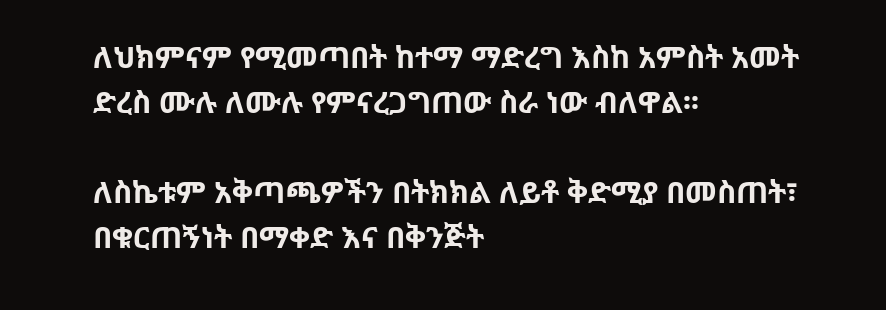ለህክምናም የሚመጣበት ከተማ ማድረግ እስከ አምስት አመት ድረስ ሙሉ ለሙሉ የምናረጋግጠው ስራ ነው ብለዋል፡፡

ለስኬቱም አቅጣጫዎችን በትክክል ለይቶ ቅድሚያ በመስጠት፣ በቁርጠኝነት በማቀድ እና በቅንጅት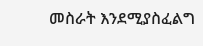መስራት እንደሚያስፈልግ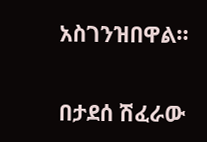አስገንዝበዋል።

በታደሰ ሽፈራው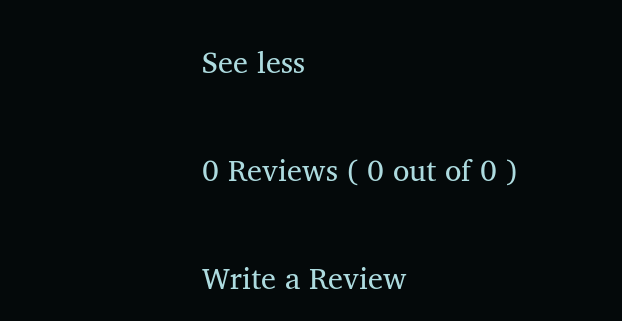See less

0 Reviews ( 0 out of 0 )

Write a Review